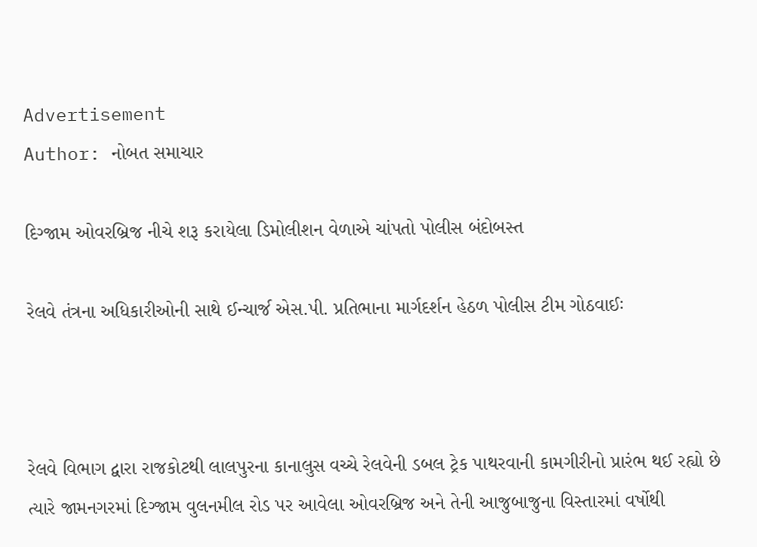Advertisement
Author: નોબત સમાચાર

દિગ્જામ ઓવરબ્રિજ નીચે શરૂ કરાયેલા ડિમોલીશન વેળાએ ચાંપતો પોલીસ બંદોબસ્ત

રેલવે તંત્રના અધિકારીઓની સાથે ઈન્ચાર્જ એસ.પી. પ્રતિભાના માર્ગદર્શન હેઠળ પોલીસ ટીમ ગોઠવાઈઃ



રેલવે વિભાગ દ્વારા રાજકોટથી લાલપુરના કાનાલુસ વચ્ચે રેલવેની ડબલ ટ્રેક પાથરવાની કામગીરીનો પ્રારંભ થઈ રહ્યો છે ત્યારે જામનગરમાં દિગ્જામ વુલનમીલ રોડ પર આવેલા ઓવરબ્રિજ અને તેની આજુબાજુના વિસ્તારમાં વર્ષોથી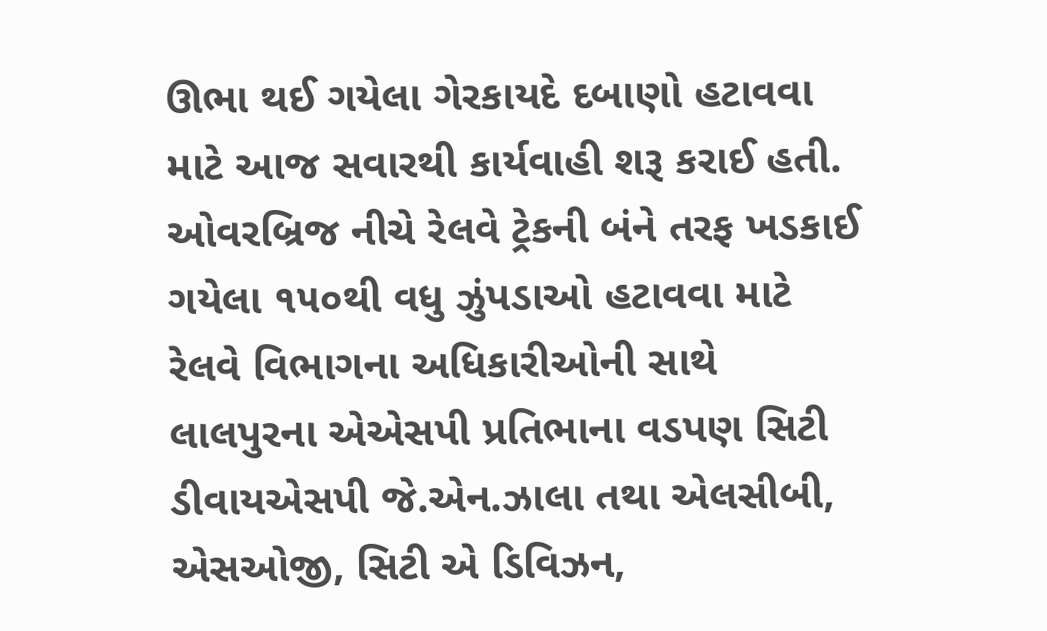ઊભા થઈ ગયેલા ગેરકાયદે દબાણો હટાવવા માટે આજ સવારથી કાર્યવાહી શરૂ કરાઈ હતી. ઓવરબ્રિજ નીચે રેલવે ટ્રેકની બંને તરફ ખડકાઈ ગયેલા ૧૫૦થી વધુ ઝુંપડાઓ હટાવવા માટે રેલવે વિભાગના અધિકારીઓની સાથે લાલપુરના એએસપી પ્રતિભાના વડપણ સિટી ડીવાયએસપી જે.એન.ઝાલા તથા એલસીબી, એસઓજી, સિટી એ ડિવિઝન,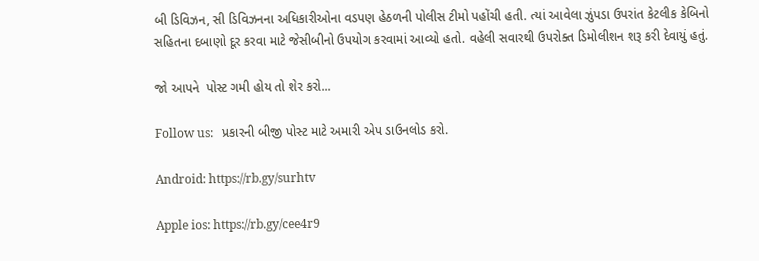બી ડિવિઝન, સી ડિવિઝનના અધિકારીઓના વડપણ હેઠળની પોલીસ ટીમો પહોંચી હતી. ત્યાં આવેલા ઝુંપડા ઉપરાંત કેટલીક કેબિનો સહિતના દબાણો દૂર કરવા માટે જેસીબીનો ઉપયોગ કરવામાં આવ્યો હતો. વહેલી સવારથી ઉપરોક્ત ડિમોલીશન શરૂ કરી દેવાયું હતું.

જો આપને  પોસ્ટ ગમી હોય તો શેર કરો...

Follow us:   પ્રકારની બીજી પોસ્ટ માટે અમારી એપ ડાઉનલોડ કરો.

Android: https://rb.gy/surhtv

Apple ios: https://rb.gy/cee4r9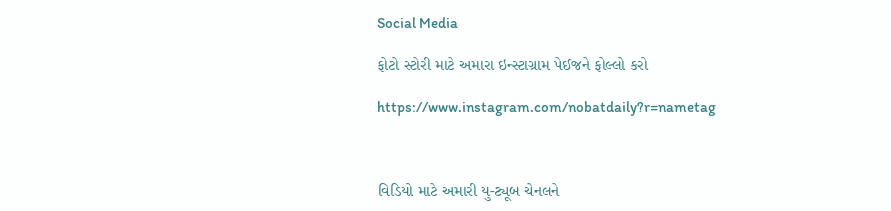Social Media

ફોટો સ્ટોરી માટે અમારા ઇન્સ્ટાગ્રામ પેઈજને ફોલ્લો કરો

https://www.instagram.com/nobatdaily?r=nametag



વિડિયો માટે અમારી યુ-ટ્યૂબ ચેનલને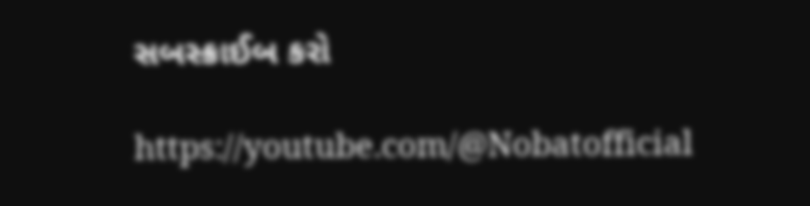સબસ્ક્રાઈબ કરો

https://youtube.com/@Nobatofficial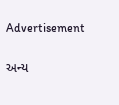Advertisement

અન્ય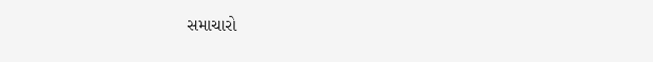સમાચારો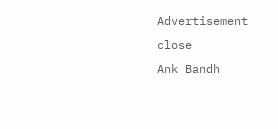Advertisement
close
Ank Bandh